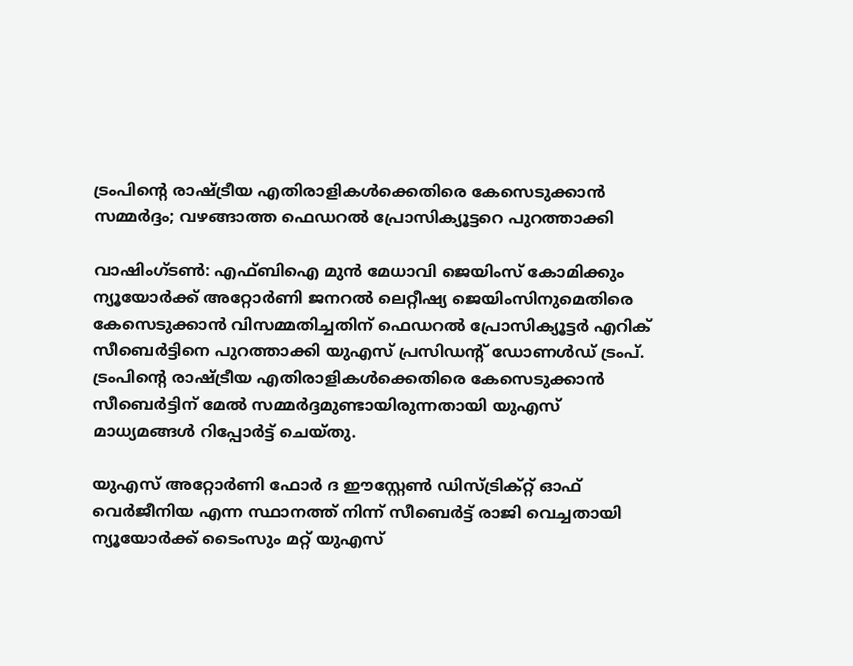ട്രംപിന്റെ രാഷ്ട്രീയ എതിരാളികൾക്കെതിരെ കേസെടുക്കാൻ സമ്മർദ്ദം; വഴങ്ങാത്ത ഫെഡറൽ പ്രോസിക്യൂട്ടറെ പുറത്താക്കി

വാഷിംഗ്ടൺ: എഫ്ബിഐ മുൻ മേധാവി ജെയിംസ് കോമിക്കും ന്യൂയോർക്ക് അറ്റോർണി ജനറൽ ലെറ്റീഷ്യ ജെയിംസിനുമെതിരെ കേസെടുക്കാൻ വിസമ്മതിച്ചതിന് ഫെഡറൽ പ്രോസിക്യൂട്ടർ എറിക് സീബെർട്ടിനെ പുറത്താക്കി യുഎസ് പ്രസിഡന്റ് ഡോണൾഡ് ട്രംപ്. ട്രംപിന്റെ രാഷ്ട്രീയ എതിരാളികൾക്കെതിരെ കേസെടുക്കാൻ സീബെർട്ടിന് മേൽ സമ്മർദ്ദമുണ്ടായിരുന്നതായി യുഎസ് മാധ്യമങ്ങൾ റിപ്പോർട്ട് ചെയ്തു.

യുഎസ് അറ്റോർണി ഫോർ ദ ഈസ്റ്റേൺ ഡിസ്ട്രിക്റ്റ് ഓഫ് വെർജീനിയ എന്ന സ്ഥാനത്ത് നിന്ന് സീബെർട്ട് രാജി വെച്ചതായി ന്യൂയോർക്ക് ടൈംസും മറ്റ് യുഎസ്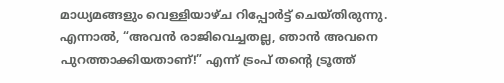മാധ്യമങ്ങളും വെള്ളിയാഴ്ച റിപ്പോർട്ട് ചെയ്തിരുന്നു. എന്നാൽ, “അവൻ രാജിവെച്ചതല്ല, ഞാൻ അവനെ പുറത്താക്കിയതാണ്!” എന്ന് ട്രംപ് തൻ്റെ ട്രൂത്ത്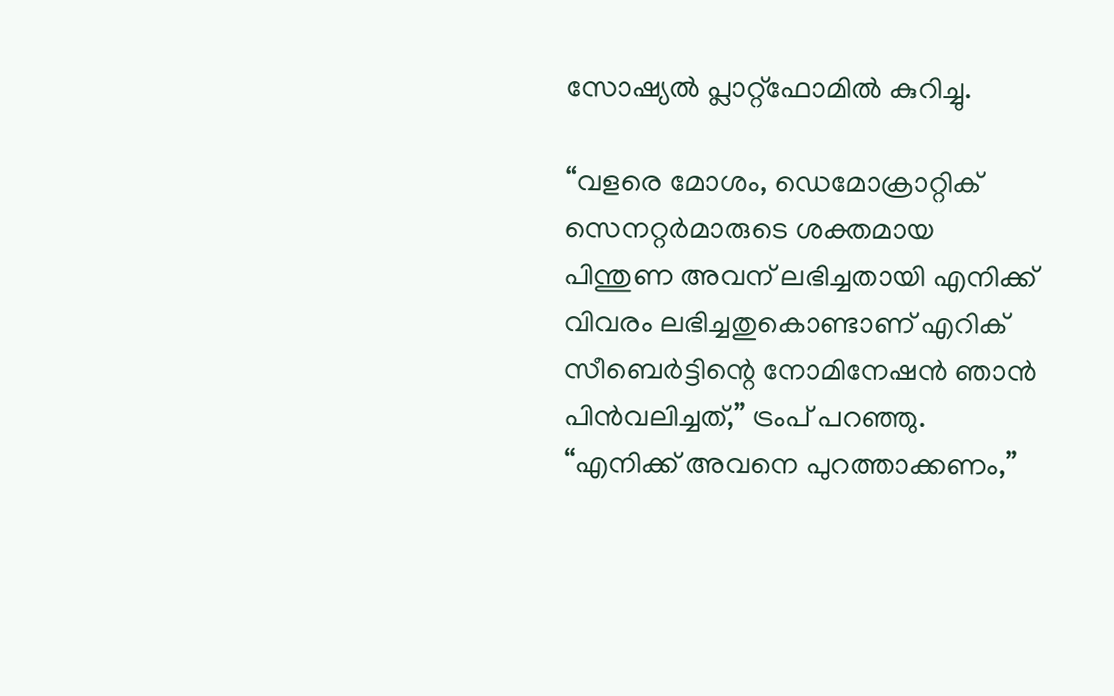സോഷ്യൽ പ്ലാറ്റ്‌ഫോമിൽ കുറിച്ചു.

“വളരെ മോശം, ഡെമോക്രാറ്റിക് സെനറ്റർമാരുടെ ശക്തമായ പിന്തുണ അവന് ലഭിച്ചതായി എനിക്ക് വിവരം ലഭിച്ചതുകൊണ്ടാണ് എറിക് സീബെർട്ടിന്റെ നോമിനേഷൻ ഞാൻ പിൻവലിച്ചത്,” ട്രംപ് പറഞ്ഞു. “എനിക്ക് അവനെ പുറത്താക്കണം,”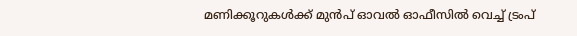മണിക്കൂറുകൾക്ക് മുൻപ് ഓവൽ ഓഫീസിൽ വെച്ച് ട്രംപ്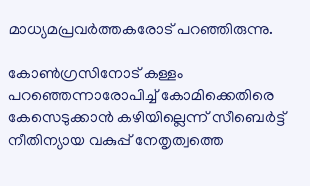മാധ്യമപ്രവർത്തകരോട് പറഞ്ഞിരുന്നു.

കോൺഗ്രസിനോട് കള്ളം പറഞ്ഞെന്നാരോപിച്ച് കോമിക്കെതിരെ കേസെടുക്കാൻ കഴിയില്ലെന്ന് സീബെർട്ട് നീതിന്യായ വകുപ്പ് നേതൃത്വത്തെ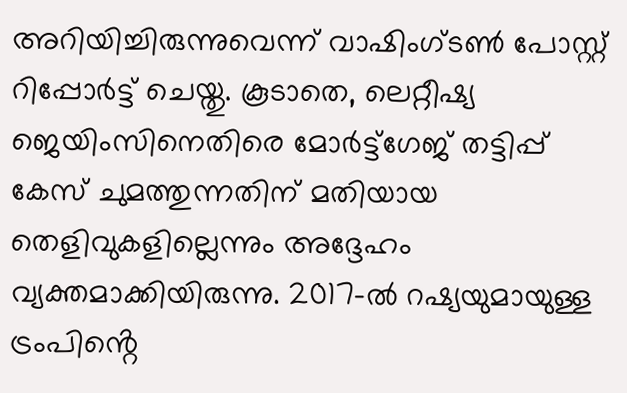അറിയിച്ചിരുന്നുവെന്ന് വാഷിംഗ്ടൺ പോസ്റ്റ് റിപ്പോർട്ട് ചെയ്തു. കൂടാതെ, ലെറ്റീഷ്യ ജെയിംസിനെതിരെ മോർട്ട്ഗേജ് തട്ടിപ്പ് കേസ് ചുമത്തുന്നതിന് മതിയായ തെളിവുകളില്ലെന്നും അദ്ദേഹം വ്യക്തമാക്കിയിരുന്നു. 2017-ൽ റഷ്യയുമായുള്ള ട്രംപിൻ്റെ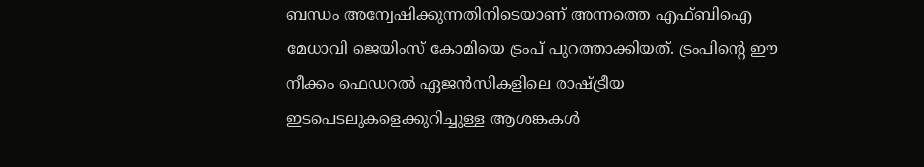ബന്ധം അന്വേഷിക്കുന്നതിനിടെയാണ് അന്നത്തെ എഫ്ബിഐ മേധാവി ജെയിംസ് കോമിയെ ട്രംപ് പുറത്താക്കിയത്. ട്രംപിൻ്റെ ഈ നീക്കം ഫെഡറൽ ഏജൻസികളിലെ രാഷ്ട്രീയ ഇടപെടലുകളെക്കുറിച്ചുള്ള ആശങ്കകൾ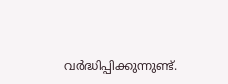വർദ്ധിപ്പിക്കുന്നുണ്ട്.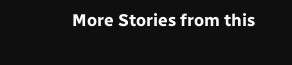More Stories from this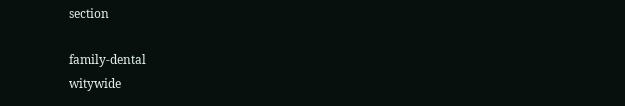section

family-dental
witywide